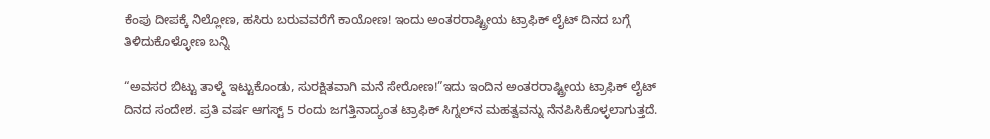ಕೆಂಪು ದೀಪಕ್ಕೆ ನಿಲ್ಲೋಣ, ಹಸಿರು ಬರುವವರೆಗೆ ಕಾಯೋಣ! ಇಂದು ಅಂತರರಾಷ್ಟ್ರೀಯ ಟ್ರಾಫಿಕ್ ಲೈಟ್ ದಿನದ ಬಗ್ಗೆ ತಿಳಿದುಕೊಳ್ಳೋಣ ಬನ್ನಿ

“ಅವಸರ ಬಿಟ್ಟು ತಾಳ್ಮೆ ಇಟ್ಟುಕೊಂಡು, ಸುರಕ್ಷಿತವಾಗಿ ಮನೆ ಸೇರೋಣ!”ಇದು ಇಂದಿನ ಅಂತರರಾಷ್ಟ್ರೀಯ ಟ್ರಾಫಿಕ್ ಲೈಟ್ ದಿನದ ಸಂದೇಶ. ಪ್ರತಿ ವರ್ಷ ಆಗಸ್ಟ್ 5 ರಂದು ಜಗತ್ತಿನಾದ್ಯಂತ ಟ್ರಾಫಿಕ್ ಸಿಗ್ನಲ್‌ನ ಮಹತ್ವವನ್ನು ನೆನಪಿಸಿಕೊಳ್ಳಲಾಗುತ್ತದೆ.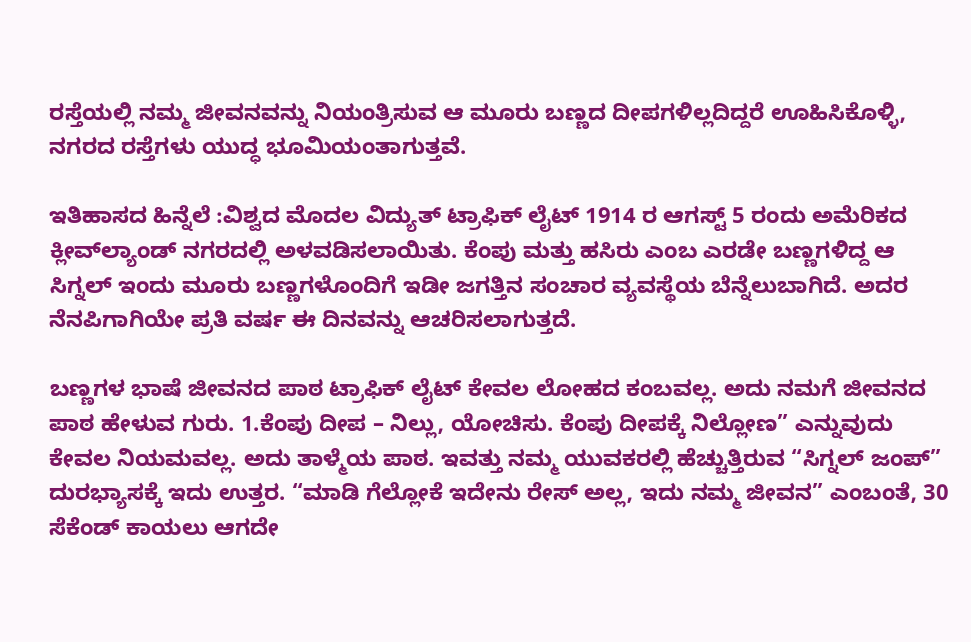ರಸ್ತೆಯಲ್ಲಿ ನಮ್ಮ ಜೀವನವನ್ನು ನಿಯಂತ್ರಿಸುವ ಆ ಮೂರು ಬಣ್ಣದ ದೀಪಗಳಿಲ್ಲದಿದ್ದರೆ ಊಹಿಸಿಕೊಳ್ಳಿ, ನಗರದ ರಸ್ತೆಗಳು ಯುದ್ಧ ಭೂಮಿಯಂತಾಗುತ್ತವೆ.

ಇತಿಹಾಸದ ಹಿನ್ನೆಲೆ :ವಿಶ್ವದ ಮೊದಲ ವಿದ್ಯುತ್ ಟ್ರಾಫಿಕ್ ಲೈಟ್ 1914 ರ ಆಗಸ್ಟ್ 5 ರಂದು ಅಮೆರಿಕದ ಕ್ಲೀವ್‌ಲ್ಯಾಂಡ್ ನಗರದಲ್ಲಿ ಅಳವಡಿಸಲಾಯಿತು. ಕೆಂಪು ಮತ್ತು ಹಸಿರು ಎಂಬ ಎರಡೇ ಬಣ್ಣಗಳಿದ್ದ ಆ ಸಿಗ್ನಲ್ ಇಂದು ಮೂರು ಬಣ್ಣಗಳೊಂದಿಗೆ ಇಡೀ ಜಗತ್ತಿನ ಸಂಚಾರ ವ್ಯವಸ್ಥೆಯ ಬೆನ್ನೆಲುಬಾಗಿದೆ. ಅದರ ನೆನಪಿಗಾಗಿಯೇ ಪ್ರತಿ ವರ್ಷ ಈ ದಿನವನ್ನು ಆಚರಿಸಲಾಗುತ್ತದೆ.

ಬಣ್ಣಗಳ ಭಾಷೆ ಜೀವನದ ಪಾಠ ಟ್ರಾಫಿಕ್ ಲೈಟ್ ಕೇವಲ ಲೋಹದ ಕಂಬವಲ್ಲ. ಅದು ನಮಗೆ ಜೀವನದ ಪಾಠ ಹೇಳುವ ಗುರು. 1.ಕೆಂಪು ದೀಪ – ನಿಲ್ಲು, ಯೋಚಿಸು. ಕೆಂಪು ದೀಪಕ್ಕೆ ನಿಲ್ಲೋಣ” ಎನ್ನುವುದು ಕೇವಲ ನಿಯಮವಲ್ಲ. ಅದು ತಾಳ್ಮೆಯ ಪಾಠ. ಇವತ್ತು ನಮ್ಮ ಯುವಕರಲ್ಲಿ ಹೆಚ್ಚುತ್ತಿರುವ “ಸಿಗ್ನಲ್ ಜಂಪ್” ದುರಭ್ಯಾಸಕ್ಕೆ ಇದು ಉತ್ತರ. “ಮಾಡಿ ಗೆಲ್ಲೋಕೆ ಇದೇನು ರೇಸ್ ಅಲ್ಲ, ಇದು ನಮ್ಮ ಜೀವನ” ಎಂಬಂತೆ, 30 ಸೆಕೆಂಡ್ ಕಾಯಲು ಆಗದೇ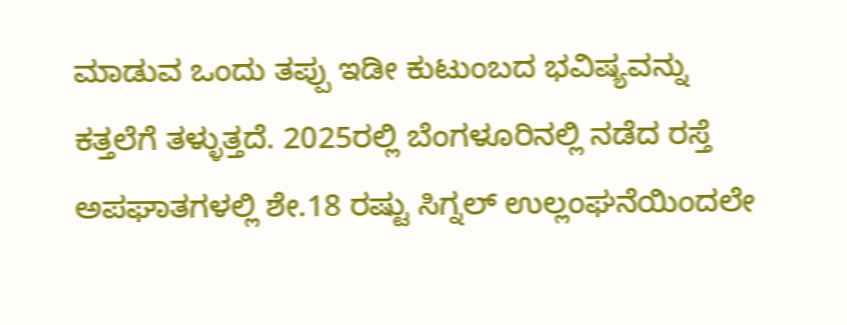ಮಾಡುವ ಒಂದು ತಪ್ಪು ಇಡೀ ಕುಟುಂಬದ ಭವಿಷ್ಯವನ್ನು ಕತ್ತಲೆಗೆ ತಳ್ಳುತ್ತದೆ. 2025ರಲ್ಲಿ ಬೆಂಗಳೂರಿನಲ್ಲಿ ನಡೆದ ರಸ್ತೆ ಅಪಘಾತಗಳಲ್ಲಿ ಶೇ.18 ರಷ್ಟು ಸಿಗ್ನಲ್ ಉಲ್ಲಂಘನೆಯಿಂದಲೇ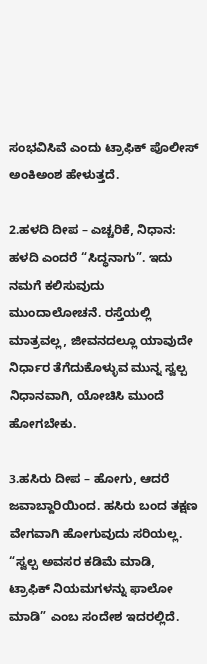ಸಂಭವಿಸಿವೆ ಎಂದು ಟ್ರಾಫಿಕ್ ಪೊಲೀಸ್ ಅಂಕಿಅಂಶ ಹೇಳುತ್ತದೆ.

2.ಹಳದಿ ದೀಪ – ಎಚ್ಚರಿಕೆ, ನಿಧಾನ: ಹಳದಿ ಎಂದರೆ “ಸಿದ್ಧನಾಗು”. ಇದು ನಮಗೆ ಕಲಿಸುವುದು ಮುಂದಾಲೋಚನೆ. ರಸ್ತೆಯಲ್ಲಿ ಮಾತ್ರವಲ್ಲ, ಜೀವನದಲ್ಲೂ ಯಾವುದೇ ನಿರ್ಧಾರ ತೆಗೆದುಕೊಳ್ಳುವ ಮುನ್ನ ಸ್ವಲ್ಪ ನಿಧಾನವಾಗಿ, ಯೋಚಿಸಿ ಮುಂದೆ ಹೋಗಬೇಕು.

3.ಹಸಿರು ದೀಪ – ಹೋಗು, ಆದರೆ ಜವಾಬ್ದಾರಿಯಿಂದ. ಹಸಿರು ಬಂದ ತಕ್ಷಣ ವೇಗವಾಗಿ ಹೋಗುವುದು ಸರಿಯಲ್ಲ. “ಸ್ವಲ್ಪ ಅವಸರ ಕಡಿಮೆ ಮಾಡಿ, ಟ್ರಾಫಿಕ್ ನಿಯಮಗಳನ್ನು ಫಾಲೋ ಮಾಡಿ” ಎಂಬ ಸಂದೇಶ ಇದರಲ್ಲಿದೆ.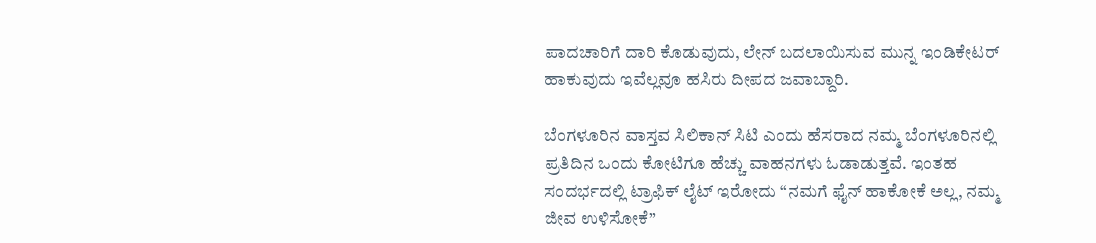ಪಾದಚಾರಿಗೆ ದಾರಿ ಕೊಡುವುದು, ಲೇನ್ ಬದಲಾಯಿಸುವ ಮುನ್ನ ಇಂಡಿಕೇಟರ್ ಹಾಕುವುದು ಇವೆಲ್ಲವೂ ಹಸಿರು ದೀಪದ ಜವಾಬ್ದಾರಿ.

ಬೆಂಗಳೂರಿನ ವಾಸ್ತವ ಸಿಲಿಕಾನ್ ಸಿಟಿ ಎಂದು ಹೆಸರಾದ ನಮ್ಮ ಬೆಂಗಳೂರಿನಲ್ಲಿ ಪ್ರತಿದಿನ ಒಂದು ಕೋಟಿಗೂ ಹೆಚ್ಚು ವಾಹನಗಳು ಓಡಾಡುತ್ತವೆ. ಇಂತಹ ಸಂದರ್ಭದಲ್ಲಿ ಟ್ರಾಫಿಕ್ ಲೈಟ್ ಇರೋದು “ನಮಗೆ ಫೈನ್ ಹಾಕೋಕೆ ಅಲ್ಲ, ನಮ್ಮ ಜೀವ ಉಳಿಸೋಕೆ”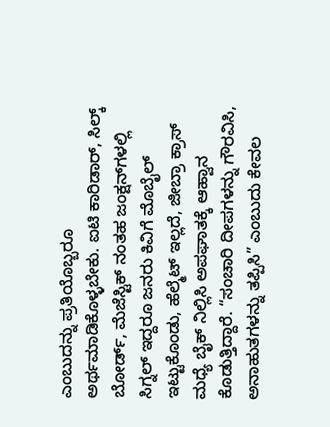ಎಂಬುದನ್ನು ಪ್ರತಿಯೊಬ್ಬರೂ ಅರ್ಥಮಾಡಿಕೊಳ್ಳಬೇಕು. ಐಟಿ ಕಾರಿಡಾರ್, ಸಿಲ್ಕ್ ಬೋರ್ಡ್, ಮೆಜೆಸ್ಟಿಕ್ ನಂತಹ ಜಂಕ್ಷನ್‌ಗಳಲ್ಲಿ ಸಿಗ್ನಲ್ ಇದ್ದರೂ ಜನರು ಕಿವಿಗೆ ಮೊಬೈಲ್ ಇಟ್ಟುಕೊಂಡು, ಹೆಲ್ಮೆಟ್ ಇಲ್ಲದೆ, ಜೀಬ್ರಾ ಕ್ರಾಸ್ ಮಧ್ಯೆ ಬೈಕ್ ನಿಲ್ಲಿಸಿ ಅಪಘಾತಕ್ಕೆ ಆಹ್ವಾನ ಕೊಡುತ್ತಿದ್ದಾರೆ. “ಸಂಚಾರಿ ದೀಪಗಳನ್ನು ಗೌರವಿಸಿ, ಅನಾಹುತಗಳನ್ನು ತಪ್ಪಿಸಿ” ಎಂಬುದು ಕೇವಲ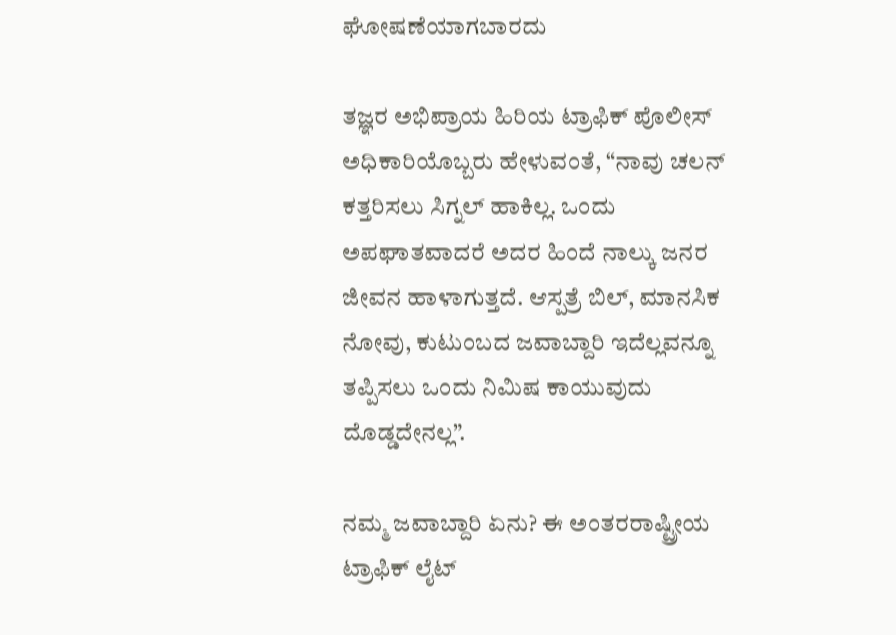ಘೋಷಣೆಯಾಗಬಾರದು

ತಜ್ಞರ ಅಭಿಪ್ರಾಯ ಹಿರಿಯ ಟ್ರಾಫಿಕ್ ಪೊಲೀಸ್ ಅಧಿಕಾರಿಯೊಬ್ಬರು ಹೇಳುವಂತೆ, “ನಾವು ಚಲನ್ ಕತ್ತರಿಸಲು ಸಿಗ್ನಲ್ ಹಾಕಿಲ್ಲ. ಒಂದು ಅಪಘಾತವಾದರೆ ಅದರ ಹಿಂದೆ ನಾಲ್ಕು ಜನರ ಜೀವನ ಹಾಳಾಗುತ್ತದೆ. ಆಸ್ಪತ್ರೆ ಬಿಲ್, ಮಾನಸಿಕ ನೋವು, ಕುಟುಂಬದ ಜವಾಬ್ದಾರಿ ಇದೆಲ್ಲವನ್ನೂ ತಪ್ಪಿಸಲು ಒಂದು ನಿಮಿಷ ಕಾಯುವುದು ದೊಡ್ಡದೇನಲ್ಲ”.

ನಮ್ಮ ಜವಾಬ್ದಾರಿ ಏನು? ಈ ಅಂತರರಾಷ್ಟ್ರೀಯ ಟ್ರಾಫಿಕ್ ಲೈಟ್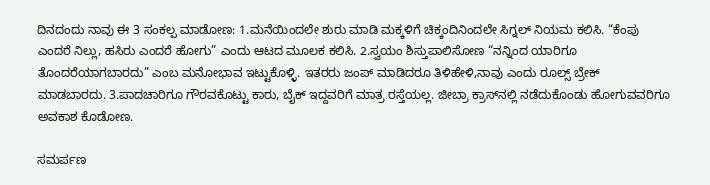ದಿನದಂದು ನಾವು ಈ 3 ಸಂಕಲ್ಪ ಮಾಡೋಣ: 1.ಮನೆಯಿಂದಲೇ ಶುರು ಮಾಡಿ ಮಕ್ಕಳಿಗೆ ಚಿಕ್ಕಂದಿನಿಂದಲೇ ಸಿಗ್ನಲ್ ನಿಯಮ ಕಲಿಸಿ. “ಕೆಂಪು ಎಂದರೆ ನಿಲ್ಲು, ಹಸಿರು ಎಂದರೆ ಹೋಗು” ಎಂದು ಆಟದ ಮೂಲಕ ಕಲಿಸಿ. 2.ಸ್ವಯಂ ಶಿಸ್ತುಪಾಲಿಸೋಣ “ನನ್ನಿಂದ ಯಾರಿಗೂ ತೊಂದರೆಯಾಗಬಾರದು” ಎಂಬ ಮನೋಭಾವ ಇಟ್ಟುಕೊಳ್ಳಿ. ಇತರರು ಜಂಪ್ ಮಾಡಿದರೂ ತಿಳಿಹೇಳಿ,ನಾವು ಎಂದು ರೂಲ್ಸ್ ಬ್ರೇಕ್ ಮಾಡಬಾರದು. 3.ಪಾದಚಾರಿಗೂ ಗೌರವಕೊಟ್ಟು ಕಾರು, ಬೈಕ್ ಇದ್ದವರಿಗೆ ಮಾತ್ರ ರಸ್ತೆಯಲ್ಲ. ಜೀಬ್ರಾ ಕ್ರಾಸ್‌ನಲ್ಲಿ ನಡೆದುಕೊಂಡು ಹೋಗುವವರಿಗೂ ಅವಕಾಶ ಕೊಡೋಣ.

ಸಮರ್ಪಣ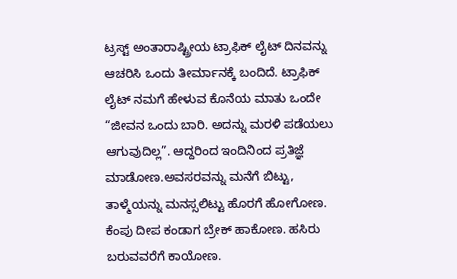ಟ್ರಸ್ಟ್ ಅಂತಾರಾಷ್ಟ್ರೀಯ ಟ್ರಾಫಿಕ್ ಲೈಟ್ ದಿನವನ್ನು ಆಚರಿಸಿ ಒಂದು ತೀರ್ಮಾನಕ್ಕೆ ಬಂದಿದೆ. ಟ್ರಾಫಿಕ್ ಲೈಟ್ ನಮಗೆ ಹೇಳುವ ಕೊನೆಯ ಮಾತು ಒಂದೇ “ಜೀವನ ಒಂದು ಬಾರಿ. ಅದನ್ನು ಮರಳಿ ಪಡೆಯಲು ಆಗುವುದಿಲ್ಲ”. ಆದ್ದರಿಂದ ಇಂದಿನಿಂದ ಪ್ರತಿಜ್ಞೆ ಮಾಡೋಣ.ಅವಸರವನ್ನು ಮನೆಗೆ ಬಿಟ್ಟು, ತಾಳ್ಮೆಯನ್ನು ಮನಸ್ಸಲಿಟ್ಟು ಹೊರಗೆ ಹೋಗೋಣ. ಕೆಂಪು ದೀಪ ಕಂಡಾಗ ಬ್ರೇಕ್ ಹಾಕೋಣ. ಹಸಿರು ಬರುವವರೆಗೆ ಕಾಯೋಣ.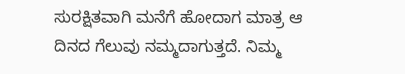ಸುರಕ್ಷಿತವಾಗಿ ಮನೆಗೆ ಹೋದಾಗ ಮಾತ್ರ ಆ ದಿನದ ಗೆಲುವು ನಮ್ಮದಾಗುತ್ತದೆ. ನಿಮ್ಮ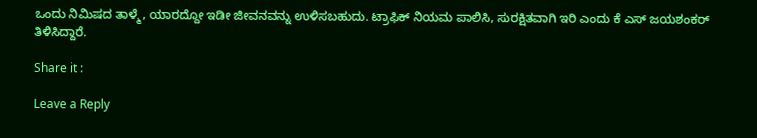ಒಂದು ನಿಮಿಷದ ತಾಳ್ಮೆ, ಯಾರದ್ದೋ ಇಡೀ ಜೀವನವನ್ನು ಉಳಿಸಬಹುದು. ಟ್ರಾಫಿಕ್ ನಿಯಮ ಪಾಲಿಸಿ, ಸುರಕ್ಷಿತವಾಗಿ ಇರಿ ಎಂದು ಕೆ ಎಸ್ ಜಯಶಂಕರ್ ತಿಳಿಸಿದ್ದಾರೆ.

Share it :

Leave a Reply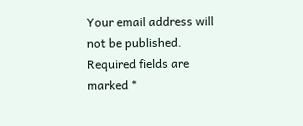Your email address will not be published. Required fields are marked *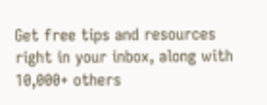Get free tips and resources right in your inbox, along with 10,000+ others